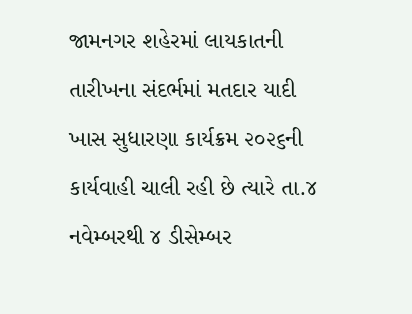જામનગર શહેરમાં લાયકાતની તારીખના સંદર્ભમાં મતદાર યાદી ખાસ સુધારણા કાર્યક્રમ ૨૦૨૬ની કાર્યવાહી ચાલી રહી છે ત્યારે તા.૪ નવેમ્બરથી ૪ ડીસેમ્બર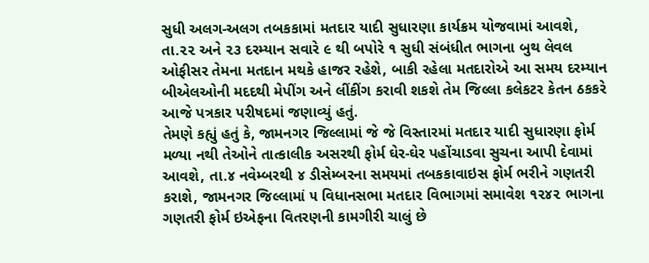સુધી અલગ-અલગ તબકકામાં મતદાર યાદી સુધારણા કાર્યક્રમ યોજવામાં આવશે, તા.૨૨ અને ૨૩ દરમ્યાન સવારે ૯ થી બપોરે ૧ સુધી સંબંધીત ભાગના બુથ લેવલ ઓફીસર તેમના મતદાન મથકે હાજર રહેશે, બાકી રહેલા મતદારોએ આ સમય દરમ્યાન બીએલઓની મદદથી મેપીંગ અને લીંકીંગ કરાવી શકશે તેમ જિલ્લા કલેકટર કેતન ઠકકરે આજે પત્રકાર પરીષદમાં જણાવ્યું હતું.
તેમણે કહ્યું હતું કે, જામનગર જિલ્લામાં જે જે વિસ્તારમાં મતદાર યાદી સુધારણા ફોર્મ મળ્યા નથી તેઓને તાત્કાલીક અસરથી ફોર્મ ઘેર-ઘેર પહોંચાડવા સુચના આપી દેવામાં આવશે, તા.૪ નવેમ્બરથી ૪ ડીસેમ્બરના સમયમાં તબકકાવાઇસ ફોર્મ ભરીને ગણતરી કરાશે, જામનગર જિલ્લામાં ૫ વિધાનસભા મતદાર વિભાગમાં સમાવેશ ૧૨૪૨ ભાગના ગણતરી ફોર્મ ઇએફના વિતરણની કામગીરી ચાલું છે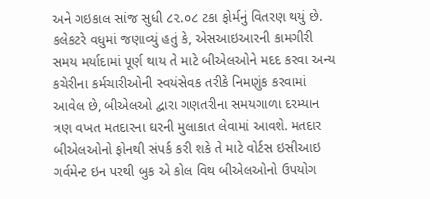અને ગઇકાલ સાંજ સુધી ૮૨.૦૮ ટકા ફોર્મનું વિતરણ થયું છે.
કલેકટરે વધુમાં જણાવ્યું હતું કે, એસઆઇઆરની કામગીરી સમય મર્યાદામાં પૂર્ણ થાય તે માટે બીએલઓને મદદ કરવા અન્ય કચેરીના કર્મચારીઓની સ્વયંસેવક તરીકે નિમણુંક કરવામાં આવેલ છે, બીએલઓ દ્વારા ગણતરીના સમયગાળા દરમ્યાન ત્રણ વખત મતદારના ઘરની મુલાકાત લેવામાં આવશે. મતદાર બીએલઓનો ફોનથી સંપર્ક કરી શકે તે માટે વોર્ટસ ઇસીઆઇ ગર્વમેન્ટ ઇન પરથી બુક એ કોલ વિથ બીએલઓનો ઉપયોગ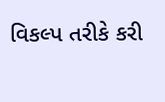વિકલ્પ તરીકે કરી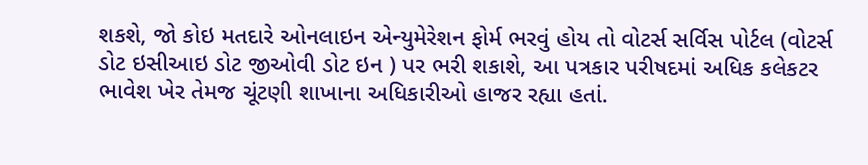શકશે, જો કોઇ મતદારે ઓનલાઇન એન્યુમેરેશન ફોર્મ ભરવું હોય તો વોટર્સ સર્વિસ પોર્ટલ (વોટર્સ ડોટ ઇસીઆઇ ડોટ જીઓવી ડોટ ઇન ) પર ભરી શકાશે, આ પત્રકાર પરીષદમાં અધિક કલેકટર ભાવેશ ખેર તેમજ ચૂંટણી શાખાના અધિકારીઓ હાજર રહ્યા હતાં.